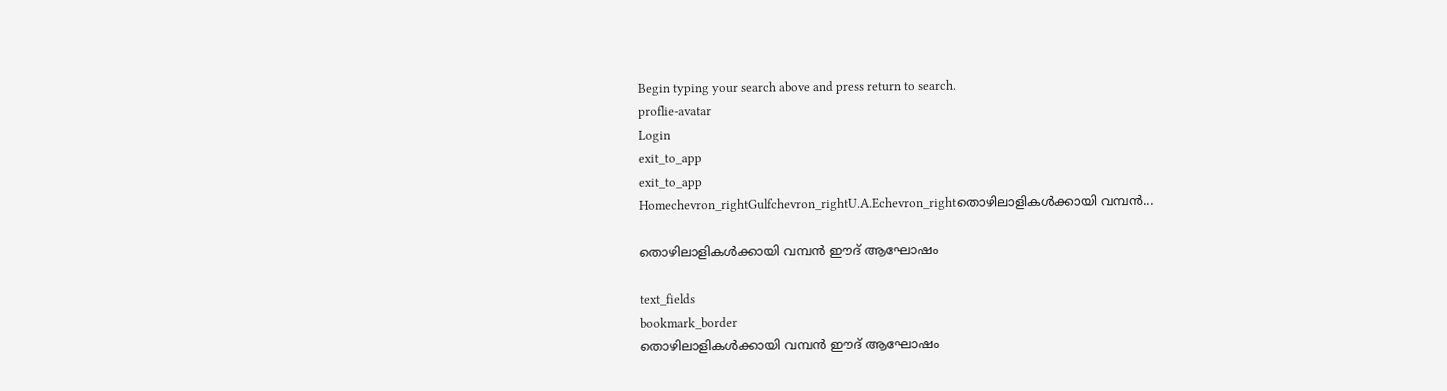Begin typing your search above and press return to search.
proflie-avatar
Login
exit_to_app
exit_to_app
Homechevron_rightGulfchevron_rightU.A.Echevron_rightതൊഴിലാളികൾക്കായി വമ്പൻ...

തൊഴിലാളികൾക്കായി വമ്പൻ ഈദ് ആഘോഷം

text_fields
bookmark_border
തൊഴിലാളികൾക്കായി വമ്പൻ ഈദ് ആഘോഷം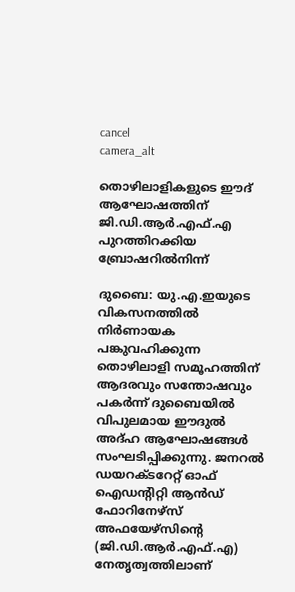cancel
camera_alt

തൊഴിലാളികളുടെ ഈദ് ആഘോഷത്തിന് ജി.ഡി.ആർ.എഫ്.എ പുറത്തിറക്കിയ ബ്രോഷറിൽനിന്ന്

ദുബൈ: യു.എ.ഇയുടെ വികസനത്തിൽ നിർണായക പങ്കുവഹിക്കുന്ന തൊഴിലാളി സമൂഹത്തിന് ആദരവും സന്തോഷവും പകർന്ന് ദുബൈയിൽ വിപുലമായ ഈദുൽ അദ്ഹ ആഘോഷങ്ങൾ സംഘടിപ്പിക്കുന്നു. ജനറൽ ഡയറക്ടറേറ്റ് ഓഫ് ഐഡന്റിറ്റി ആൻഡ് ഫോറിനേഴ്സ് അഫയേഴ്സിന്റെ (ജി.ഡി.ആർ.എഫ്.എ) നേതൃത്വത്തിലാണ്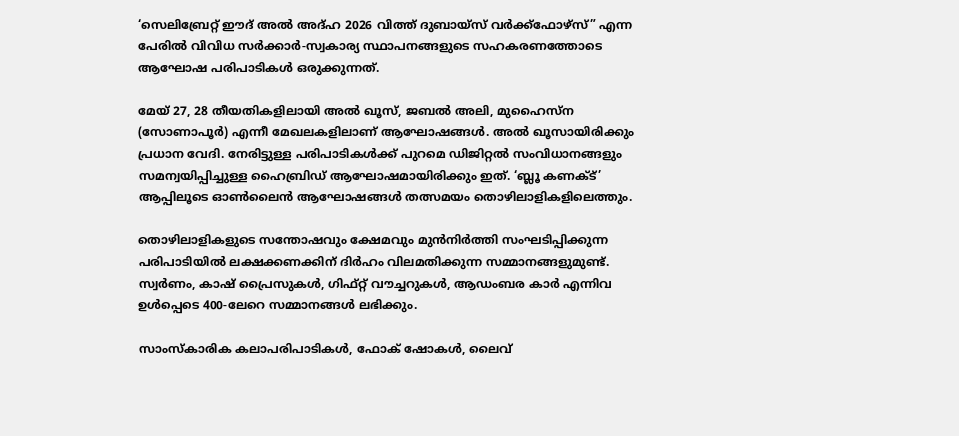‘സെലിബ്രേറ്റ് ഈദ് അൽ അദ്ഹ 2026 വിത്ത് ദുബായ്സ് വർക്ക്‌ഫോഴ്‌സ്” എന്ന പേരിൽ വിവിധ സർക്കാർ-സ്വകാര്യ സ്ഥാപനങ്ങളുടെ സഹകരണത്തോടെ ആഘോഷ പരിപാടികൾ ഒരുക്കുന്നത്.

മേയ് 27, 28 തീയതികളിലായി അൽ ഖൂസ്, ജബൽ അലി, മുഹൈസ്ന (സോണാപൂർ) എന്നീ മേഖലകളിലാണ് ആഘോഷങ്ങൾ. അൽ ഖൂസായിരിക്കും പ്രധാന വേദി. നേരിട്ടുള്ള പരിപാടികൾക്ക് പുറമെ ഡിജിറ്റൽ സംവിധാനങ്ങളും സമന്വയിപ്പിച്ചുള്ള ഹൈബ്രിഡ് ആഘോഷമായിരിക്കും ഇത്. ‘ബ്ലൂ കണക്ട്’ ആപ്പിലൂടെ ഓൺലൈൻ ആഘോഷങ്ങൾ തത്സമയം തൊഴിലാളികളിലെത്തും.

തൊഴിലാളികളുടെ സന്തോഷവും ക്ഷേമവും മുൻനിർത്തി സംഘടിപ്പിക്കുന്ന പരിപാടിയിൽ ലക്ഷക്കണക്കിന് ദിർഹം വിലമതിക്കുന്ന സമ്മാനങ്ങളുമുണ്ട്. സ്വർണം, കാഷ് പ്രൈസുകൾ, ഗിഫ്റ്റ് വൗച്ചറുകൾ, ആഡംബര കാർ എന്നിവ ഉൾപ്പെടെ 400-ലേറെ സമ്മാനങ്ങൾ ലഭിക്കും.

സാംസ്കാരിക കലാപരിപാടികൾ, ഫോക് ഷോകൾ, ലൈവ്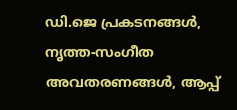ഡി.ജെ പ്രകടനങ്ങൾ, നൃത്ത-സംഗീത അവതരണങ്ങൾ, ആപ്പ്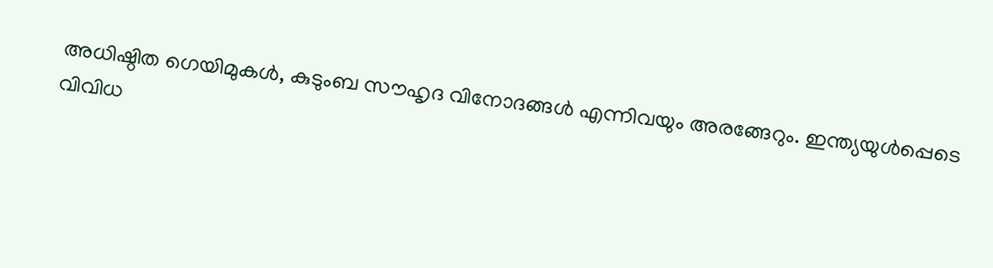അധിഷ്ഠിത ഗെയിമുകൾ, കുടുംബ സൗഹൃദ വിനോദങ്ങൾ എന്നിവയും അരങ്ങേറും. ഇന്ത്യയുൾപ്പെടെ വിവിധ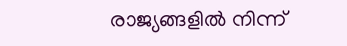രാജ്യങ്ങളിൽ നിന്ന്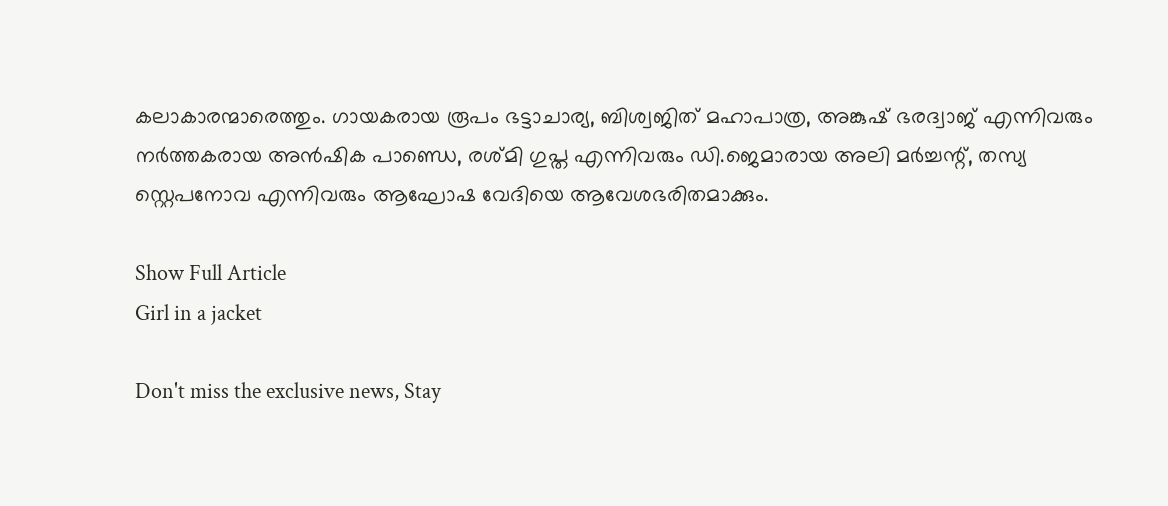കലാകാരന്മാരെത്തും. ഗായകരായ രൂപം ഭട്ടാചാര്യ, ബിശ്വജിത് മഹാപാത്ര, അങ്കുഷ് ഭരദ്വാജ് എന്നിവരും നർത്തകരായ അൻഷിക പാണ്ഡെ, രശ്മി ഗുപ്ത എന്നിവരും ഡി.ജെമാരായ അലി മർച്ചന്റ്, തസ്യ സ്റ്റെപനോവ എന്നിവരും ആഘോഷ വേദിയെ ആവേശഭരിതമാക്കും.

Show Full Article
Girl in a jacket

Don't miss the exclusive news, Stay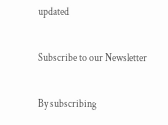updated

Subscribe to our Newsletter

By subscribing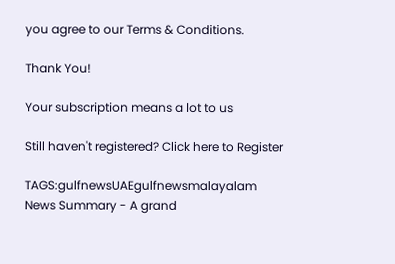you agree to our Terms & Conditions.

Thank You!

Your subscription means a lot to us

Still haven't registered? Click here to Register

TAGS:gulfnewsUAEgulfnewsmalayalam
News Summary - A grand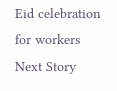Eid celebration for workers
Next Story